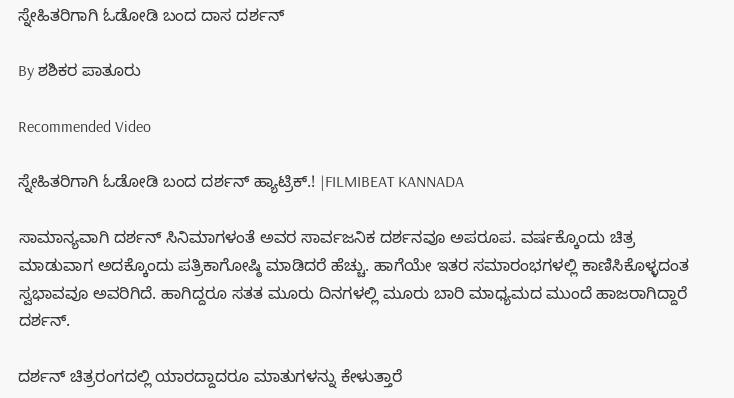ಸ್ನೇಹಿತರಿಗಾಗಿ ಓಡೋಡಿ ಬಂದ ದಾಸ ದರ್ಶನ್

By ಶಶಿಕರ ಪಾತೂರು

Recommended Video

ಸ್ನೇಹಿತರಿಗಾಗಿ ಓಡೋಡಿ ಬಂದ ದರ್ಶನ್ ಹ್ಯಾಟ್ರಿಕ್.! |FILMIBEAT KANNADA

ಸಾಮಾನ್ಯವಾಗಿ ದರ್ಶನ್ ಸಿನಿಮಾಗಳಂತೆ ಅವರ ಸಾರ್ವಜನಿಕ ದರ್ಶನವೂ ಅಪರೂಪ. ವರ್ಷಕ್ಕೊಂದು ಚಿತ್ರ ಮಾಡುವಾಗ ಅದಕ್ಕೊಂದು ಪತ್ರಿಕಾಗೋಷ್ಠಿ ಮಾಡಿದರೆ ಹೆಚ್ಚು. ಹಾಗೆಯೇ ಇತರ ಸಮಾರಂಭಗಳಲ್ಲಿ ಕಾಣಿಸಿಕೊಳ್ಳದಂತ ಸ್ವಭಾವವೂ ಅವರಿಗಿದೆ. ಹಾಗಿದ್ದರೂ ಸತತ ಮೂರು ದಿನಗಳಲ್ಲಿ ಮೂರು ಬಾರಿ ಮಾಧ್ಯಮದ ಮುಂದೆ ಹಾಜರಾಗಿದ್ದಾರೆ ದರ್ಶನ್.

ದರ್ಶನ್ ಚಿತ್ರರಂಗದಲ್ಲಿ ಯಾರದ್ದಾದರೂ ಮಾತುಗಳನ್ನು ಕೇಳುತ್ತಾರೆ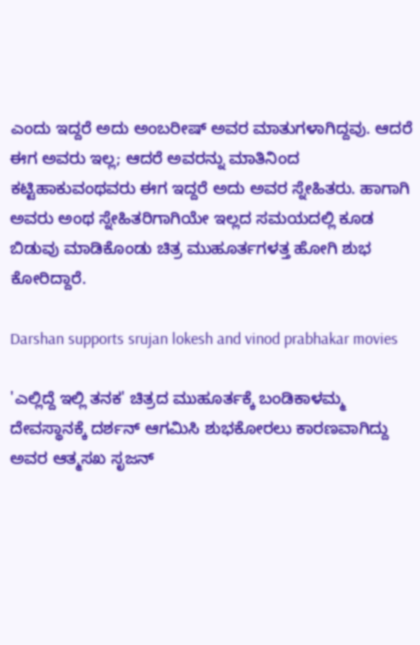ಎಂದು ಇದ್ದರೆ ಅದು ಅಂಬರೀಷ್ ಅವರ ಮಾತುಗಳಾಗಿದ್ದವು. ಆದರೆ ಈಗ ಅವರು ಇಲ್ಲ; ಆದರೆ ಅವರನ್ನು ಮಾತಿನಿಂದ ಕಟ್ಟಿಹಾಕುವಂಥವರು ಈಗ ಇದ್ದರೆ ಅದು ಅವರ ಸ್ನೇಹಿತರು. ಹಾಗಾಗಿ ಅವರು ಅಂಥ ಸ್ನೇಹಿತರಿಗಾಗಿಯೇ ಇಲ್ಲದ ಸಮಯದಲ್ಲಿ ಕೂಡ ಬಿಡುವು ಮಾಡಿಕೊಂಡು ಚಿತ್ರ ಮುಹೂರ್ತಗಳತ್ತ ಹೋಗಿ ಶುಭ ಕೋರಿದ್ದಾರೆ.

Darshan supports srujan lokesh and vinod prabhakar movies

'ಎಲ್ಲಿದ್ದೆ ಇಲ್ಲಿ ತನಕ' ಚಿತ್ರದ ಮುಹೂರ್ತಕ್ಕೆ ಬಂಡಿಕಾಳಮ್ಮ ದೇವಸ್ಥಾನಕ್ಕೆ ದರ್ಶನ್ ಆಗಮಿಸಿ ಶುಭಕೋರಲು ಕಾರಣವಾಗಿದ್ದು ಅವರ ಆತ್ಮಸಖ ಸೃಜನ್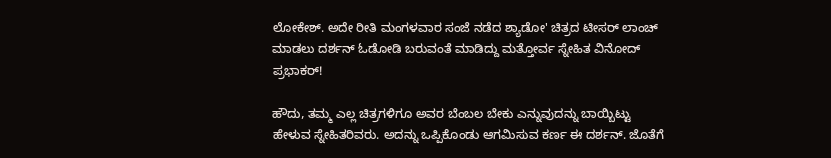ಲೋಕೇಶ್. ಅದೇ ರೀತಿ ಮಂಗಳವಾರ ಸಂಜೆ ನಡೆದ ಶ್ಯಾಡೋ' ಚಿತ್ರದ ಟೀಸರ್ ಲಾಂಚ್ ಮಾಡಲು ದರ್ಶನ್ ಓಡೋಡಿ ಬರುವಂತೆ ಮಾಡಿದ್ದು ಮತ್ತೋರ್ವ ಸ್ನೇಹಿತ ವಿನೋದ್ ಪ್ರಭಾಕರ್!

ಹೌದು, ತಮ್ಮ ಎಲ್ಲ ಚಿತ್ರಗಳಿಗೂ ಅವರ ಬೆಂಬಲ ಬೇಕು ಎನ್ನುವುದನ್ನು ಬಾಯ್ಬಿಟ್ಟು ಹೇಳುವ ಸ್ನೇಹಿತರಿವರು. ಅದನ್ನು ಒಪ್ಪಿಕೊಂಡು ಆಗಮಿಸುವ ಕರ್ಣ ಈ ದರ್ಶನ್. ಜೊತೆಗೆ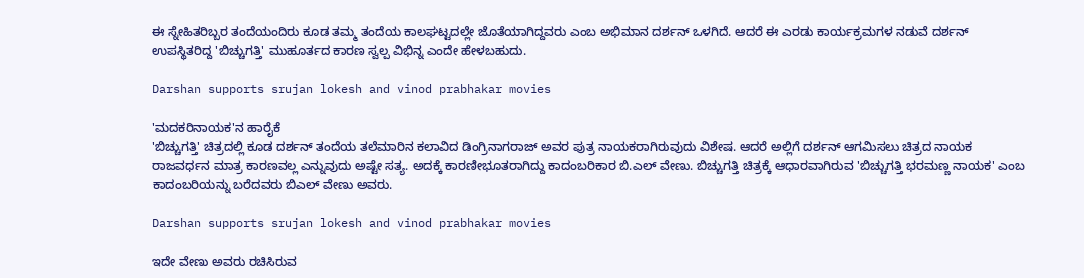ಈ ಸ್ನೇಹಿತರಿಬ್ಬರ ತಂದೆಯಂದಿರು ಕೂಡ ತಮ್ಮ ತಂದೆಯ ಕಾಲಘಟ್ಟದಲ್ಲೇ ಜೊತೆಯಾಗಿದ್ದವರು ಎಂಬ ಅಭಿಮಾನ ದರ್ಶನ್ ಒಳಗಿದೆ. ಆದರೆ ಈ ಎರಡು ಕಾರ್ಯಕ್ರಮಗಳ ನಡುವೆ ದರ್ಶನ್ ಉಪಸ್ಥಿತರಿದ್ದ 'ಬಿಚ್ಚುಗತ್ತಿ' ಮುಹೂರ್ತದ ಕಾರಣ ಸ್ವಲ್ಪ ವಿಭಿನ್ನ ಎಂದೇ ಹೇಳಬಹುದು.

Darshan supports srujan lokesh and vinod prabhakar movies

'ಮದಕರಿನಾಯಕ'ನ ಹಾರೈಕೆ
'ಬಿಚ್ಚುಗತ್ತಿ' ಚಿತ್ರದಲ್ಲಿ ಕೂಡ ದರ್ಶನ್ ತಂದೆಯ ತಲೆಮಾರಿನ ಕಲಾವಿದ ಡಿಂಗ್ರಿನಾಗರಾಜ್ ಅವರ ಪುತ್ರ ನಾಯಕರಾಗಿರುವುದು ವಿಶೇಷ. ಆದರೆ ಅಲ್ಲಿಗೆ ದರ್ಶನ್ ಆಗಮಿಸಲು ಚಿತ್ರದ ನಾಯಕ ರಾಜವರ್ಧನ ಮಾತ್ರ ಕಾರಣವಲ್ಲ ಎನ್ನುವುದು ಅಷ್ಟೇ ಸತ್ಯ. ಅದಕ್ಕೆ ಕಾರಣೀಭೂತರಾಗಿದ್ದು ಕಾದಂಬರಿಕಾರ ಬಿ.ಎಲ್ ವೇಣು. ಬಿಚ್ಚುಗತ್ತಿ ಚಿತ್ರಕ್ಕೆ ಆಧಾರವಾಗಿರುವ 'ಬಿಚ್ಚುಗತ್ತಿ ಭರಮಣ್ಣ ನಾಯಕ' ಎಂಬ ಕಾದಂಬರಿಯನ್ನು ಬರೆದವರು ಬಿಎಲ್ ವೇಣು ಅವರು.

Darshan supports srujan lokesh and vinod prabhakar movies

ಇದೇ ವೇಣು ಅವರು ರಚಿಸಿರುವ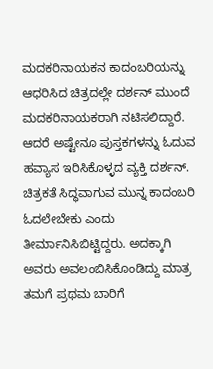ಮದಕರಿನಾಯಕನ ಕಾದಂಬರಿಯನ್ನು ಆಧರಿಸಿದ ಚಿತ್ರದಲ್ಲೇ ದರ್ಶನ್ ಮುಂದೆ ಮದಕರಿನಾಯಕರಾಗಿ ನಟಿಸಲಿದ್ದಾರೆ. ಆದರೆ ಅಷ್ಟೇನೂ ಪುಸ್ತಕಗಳನ್ನು ಓದುವ ಹವ್ಯಾಸ ಇರಿಸಿಕೊಳ್ಳದ ವ್ಯಕ್ತಿ ದರ್ಶನ್. ಚಿತ್ರಕತೆ ಸಿದ್ಧವಾಗುವ ಮುನ್ನ ಕಾದಂಬರಿ ಓದಲೇಬೇಕು ಎಂದು ತೀರ್ಮಾನಿಸಿಬಿಟ್ಟಿದ್ದರು. ಅದಕ್ಕಾಗಿ ಅವರು ಅವಲಂಬಿಸಿಕೊಂಡಿದ್ದು ಮಾತ್ರ ತಮಗೆ ಪ್ರಥಮ ಬಾರಿಗೆ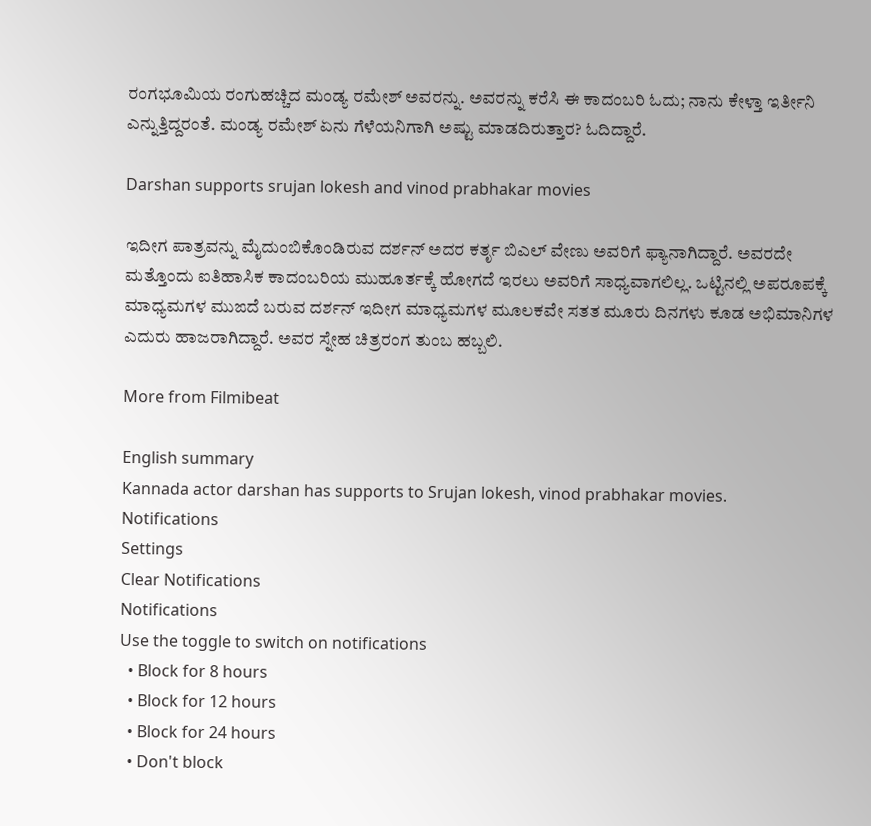ರಂಗಭೂಮಿಯ ರಂಗುಹಚ್ಚಿದ ಮಂಡ್ಯ ರಮೇಶ್ ಅವರನ್ನು. ಅವರನ್ನು ಕರೆಸಿ ಈ ಕಾದಂಬರಿ ಓದು; ನಾನು ಕೇಳ್ತಾ ಇರ್ತೀನಿ ಎನ್ನುತ್ತಿದ್ದರಂತೆ. ಮಂಡ್ಯ ರಮೇಶ್ ಏನು ಗೆಳೆಯನಿಗಾಗಿ ಅಷ್ಟು ಮಾಡದಿರುತ್ತಾರ? ಓದಿದ್ದಾರೆ.

Darshan supports srujan lokesh and vinod prabhakar movies

ಇದೀಗ ಪಾತ್ರವನ್ನು ಮೈದುಂಬಿಕೊಂಡಿರುವ ದರ್ಶನ್ ಅದರ ಕರ್ತೃ ಬಿಎಲ್ ವೇಣು ಅವರಿಗೆ ಫ್ಯಾನಾಗಿದ್ದಾರೆ. ಅವರದೇ ಮತ್ತೊಂದು ಐತಿಹಾಸಿಕ ಕಾದಂಬರಿಯ ಮುಹೂರ್ತಕ್ಕೆ ಹೋಗದೆ ಇರಲು ಅವರಿಗೆ ಸಾಧ್ಯವಾಗಲಿಲ್ಲ. ಒಟ್ಟಿನಲ್ಲಿ ಅಪರೂಪಕ್ಕೆ ಮಾಧ್ಯಮಗಳ ಮುಙದೆ ಬರುವ ದರ್ಶನ್ ಇದೀಗ ಮಾಧ್ಯಮಗಳ ಮೂಲಕವೇ ಸತತ ಮೂರು ದಿನಗಳು ಕೂಡ ಅಭಿಮಾನಿಗಳ ಎದುರು ಹಾಜರಾಗಿದ್ದಾರೆ. ಅವರ ಸ್ನೇಹ ಚಿತ್ರರಂಗ ತುಂಬ ಹಬ್ಬಲಿ.

More from Filmibeat

English summary
Kannada actor darshan has supports to Srujan lokesh, vinod prabhakar movies.
Notifications
Settings
Clear Notifications
Notifications
Use the toggle to switch on notifications
  • Block for 8 hours
  • Block for 12 hours
  • Block for 24 hours
  • Don't block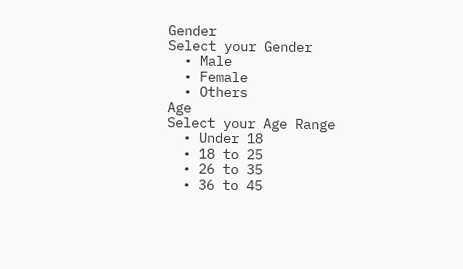Gender
Select your Gender
  • Male
  • Female
  • Others
Age
Select your Age Range
  • Under 18
  • 18 to 25
  • 26 to 35
  • 36 to 45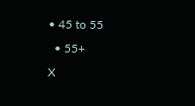• 45 to 55
  • 55+
X